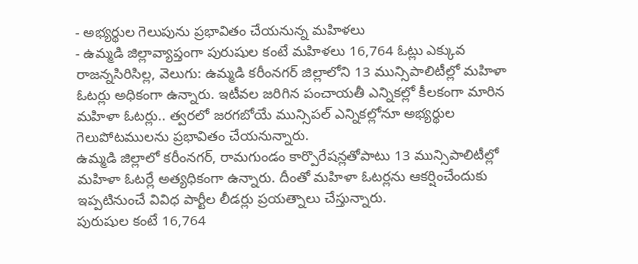- అభ్యర్థుల గెలుపును ప్రభావితం చేయనున్న మహిళలు
- ఉమ్మడి జిల్లావ్యాప్తంగా పురుషుల కంటే మహిళలు 16,764 ఓట్లు ఎక్కువ
రాజన్నసిరిసిల్ల, వెలుగు: ఉమ్మడి కరీంనగర్ జిల్లాలోని 13 మున్సిపాలిటీల్లో మహిళా ఓటర్లు అధికంగా ఉన్నారు. ఇటీవల జరిగిన పంచాయతీ ఎన్నికల్లో కీలకంగా మారిన మహిళా ఓటర్లు.. త్వరలో జరగబోయే మున్సిపల్ ఎన్నికల్లోనూ అభ్యర్థుల గెలుపోటములను ప్రభావితం చేయనున్నారు.
ఉమ్మడి జిల్లాలో కరీంనగర్, రామగుండం కార్పొరేషన్లతోపాటు 13 మున్సిపాలిటీల్లో మహిళా ఓటర్లే అత్యధికంగా ఉన్నారు. దీంతో మహిళా ఓటర్లను ఆకర్షించేందుకు ఇప్పటినుంచే వివిధ పార్టీల లీడర్లు ప్రయత్నాలు చేస్తున్నారు.
పురుషుల కంటే 16,764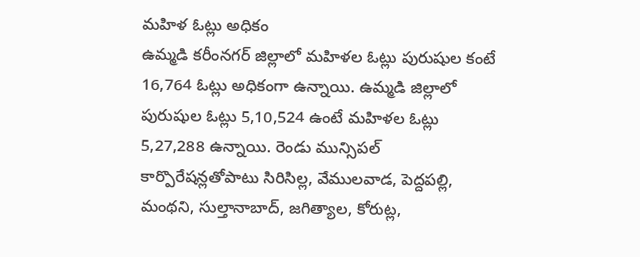మహిళ ఓట్లు అధికం
ఉమ్మడి కరీంనగర్ జిల్లాలో మహిళల ఓట్లు పురుషుల కంటే 16,764 ఓట్లు అధికంగా ఉన్నాయి. ఉమ్మడి జిల్లాలో పురుషుల ఓట్లు 5,10,524 ఉంటే మహిళల ఓట్లు 5,27,288 ఉన్నాయి. రెండు మున్సిపల్ కార్పొరేషన్లతోపాటు సిరిసిల్ల, వేములవాడ, పెద్దపల్లి, మంథని, సుల్తానాబాద్, జగిత్యాల, కోరుట్ల,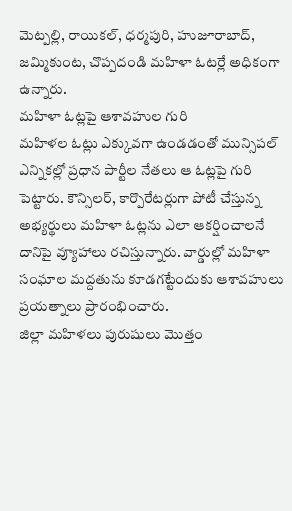మెట్పల్లి, రాయికల్, ధర్మపురి, హుజూరాబాద్, జమ్మికుంట, చొప్పదండి మహిళా ఓటర్లే అధికంగా ఉన్నారు.
మహిళా ఓట్లపై ఆశావహుల గురి
మహిళల ఓట్లు ఎక్కువగా ఉండడంతో మున్సిపల్ ఎన్నికల్లో ప్రధాన పార్టీల నేతలు ఆ ఓట్లపై గురి పెట్టారు. కౌన్సిలర్, కార్పొరేటర్లుగా పోటీ చేస్తున్న అభ్యర్థులు మహిళా ఓట్లను ఎలా ఆకర్షించాలనే దానిపై వ్యూహాలు రచిస్తున్నారు. వార్డుల్లో మహిళా సంఘాల మద్దతును కూడగట్టేందుకు ఆశావహులు ప్రయత్నాలు ప్రారంభించారు.
జిల్లా మహిళలు పురుషులు మొత్తం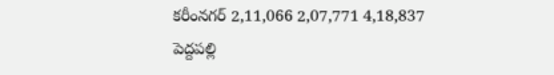కరీంనగర్ 2,11,066 2,07,771 4,18,837
పెద్దపల్లి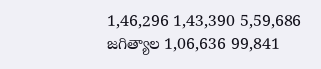1,46,296 1,43,390 5,59,686
జగిత్యాల 1,06,636 99,841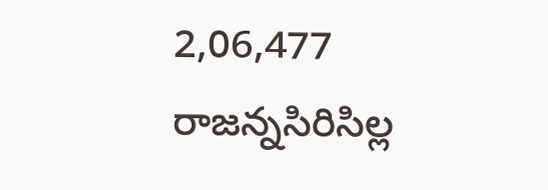2,06,477
రాజన్నసిరిసిల్ల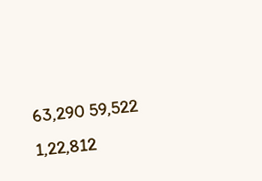63,290 59,522 1,22,812